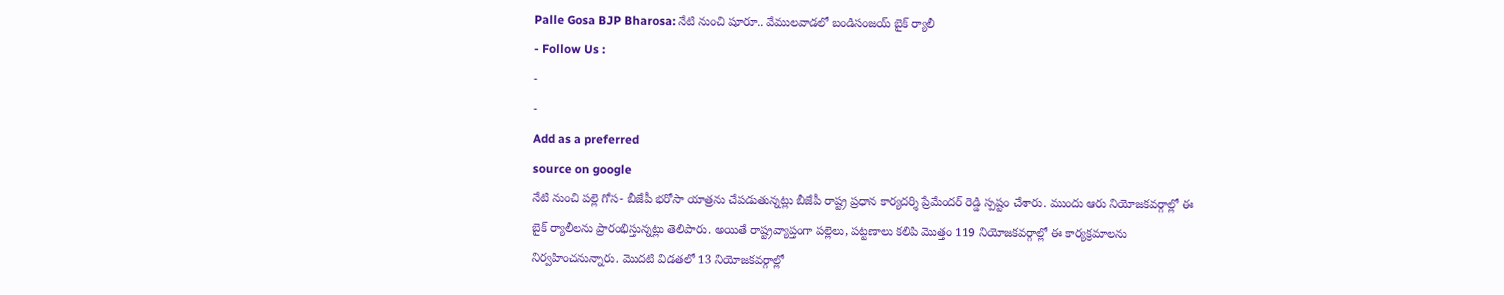Palle Gosa BJP Bharosa: నేటి నుంచి షూరూ.. వేములవాడలో బండిసంజయ్ బైక్ ర్యాలీ
- Follow Us :
-
-
Add as a preferred
source on google
నేటి నుంచి పల్లె గోస- బీజేపీ భరోసా యాత్రను చేపడుతున్నట్లు బీజేపీ రాష్ట్ర ప్రధాన కార్యదర్శి ప్రేమేందర్ రెడ్డి స్పష్టం చేశారు. ముందు ఆరు నియోజకవర్గాల్లో ఈ బైక్ ర్యాలీలను ప్రారంభిస్తున్నట్లు తెలిపారు. అయితే రాష్ట్రవ్యాప్తంగా పల్లెలు, పట్టణాలు కలిపి మొత్తం 119 నియోజకవర్గాల్లో ఈ కార్యక్రమాలను నిర్వహించనున్నారు. మొదటి విడతలో 13 నియోజకవర్గాల్లో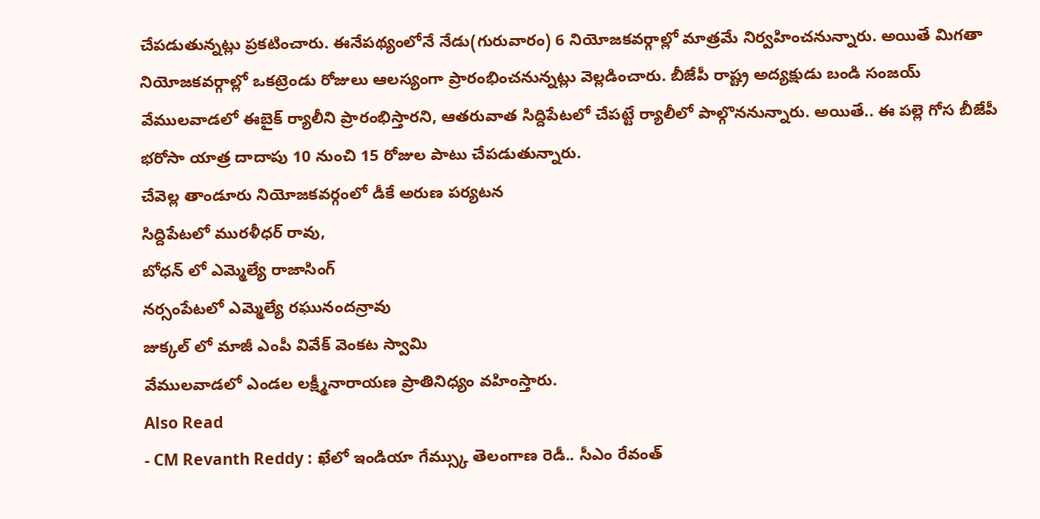చేపడుతున్నట్లు ప్రకటించారు. ఈనేపథ్యంలోనే నేడు(గురువారం) 6 నియోజకవర్గాల్లో మాత్రమే నిర్వహించనున్నారు. అయితే మిగతా నియోజకవర్గాల్లో ఒకట్రెండు రోజులు ఆలస్యంగా ప్రారంభించనున్నట్లు వెల్లడించారు. బీజేపీ రాష్ట్ర అద్యక్షుడు బండి సంజయ్ వేములవాడలో ఈబైక్ ర్యాలీని ప్రారంభిస్తారని, ఆతరువాత సిద్దిపేటలో చేపట్టే ర్యాలీలో పాల్గొననున్నారు. అయితే.. ఈ పల్లె గోస బీజేపీ భరోసా యాత్ర దాదాపు 10 నుంచి 15 రోజుల పాటు చేపడుతున్నారు.
చేవెల్ల తాండూరు నియోజకవర్గంలో డీకే అరుణ పర్యటన
సిద్దిపేటలో మురళీధర్ రావు,
బోధన్ లో ఎమ్మెల్యే రాజాసింగ్
నర్సంపేటలో ఎమ్మెల్యే రఘునందన్రావు
జుక్కల్ లో మాజీ ఎంపీ వివేక్ వెంకట స్వామి
వేములవాడలో ఎండల లక్ష్మీనారాయణ ప్రాతినిధ్యం వహింస్తారు.
Also Read
- CM Revanth Reddy : ఖేలో ఇండియా గేమ్స్కు తెలంగాణ రెడీ.. సీఎం రేవంత్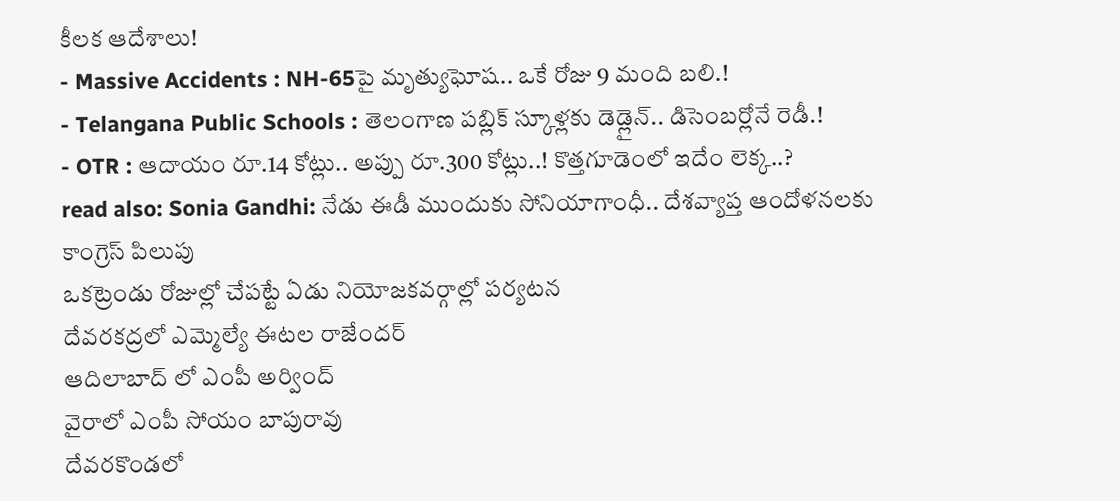కీలక ఆదేశాలు!
- Massive Accidents : NH-65పై మృత్యుఘోష.. ఒకే రోజు 9 మంది బలి.!
- Telangana Public Schools : తెలంగాణ పబ్లిక్ స్కూళ్లకు డెడ్లైన్.. డిసెంబర్లోనే రెడీ.!
- OTR : ఆదాయం రూ.14 కోట్లు.. అప్పు రూ.300 కోట్లు..! కొత్తగూడెంలో ఇదేం లెక్క..?
read also: Sonia Gandhi: నేడు ఈడీ ముందుకు సోనియాగాంధీ.. దేశవ్యాప్త ఆందోళనలకు కాంగ్రెస్ పిలుపు
ఒకట్రెండు రోజుల్లో చేపట్టే ఏడు నియోజకవర్గాల్లో పర్యటన
దేవరకద్రలో ఎమ్మెల్యే ఈటల రాజేందర్
ఆదిలాబాద్ లో ఎంపీ అర్వింద్
వైరాలో ఎంపీ సోయం బాపురావు
దేవరకొండలో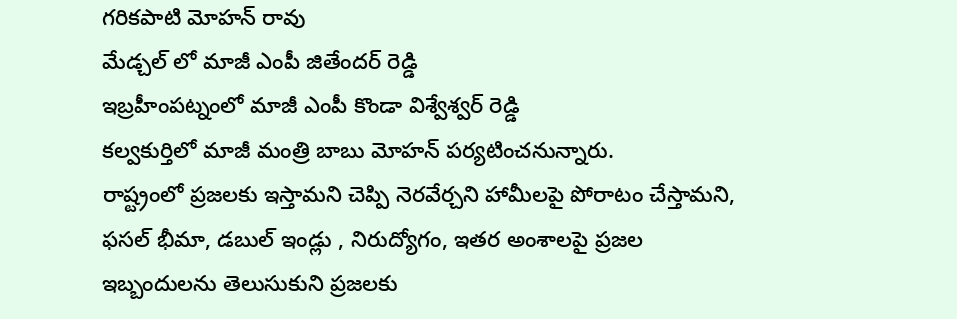గరికపాటి మోహన్ రావు
మేడ్చల్ లో మాజీ ఎంపీ జితేందర్ రెడ్డి
ఇబ్రహీంపట్నంలో మాజీ ఎంపీ కొండా విశ్వేశ్వర్ రెడ్డి
కల్వకుర్తిలో మాజీ మంత్రి బాబు మోహన్ పర్యటించనున్నారు.
రాష్ట్రంలో ప్రజలకు ఇస్తామని చెప్పి నెరవేర్చని హామీలపై పోరాటం చేస్తామని, ఫసల్ భీమా, డబుల్ ఇండ్లు , నిరుద్యోగం, ఇతర అంశాలపై ప్రజల ఇబ్బందులను తెలుసుకుని ప్రజలకు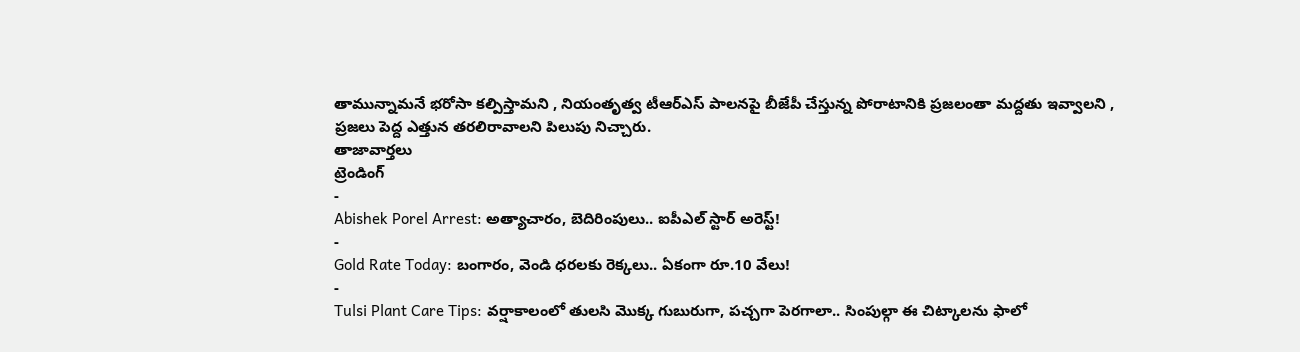తామున్నామనే భరోసా కల్పిస్తామని , నియంతృత్వ టీఆర్ఎస్ పాలనపై బీజేపీ చేస్తున్న పోరాటానికి ప్రజలంతా మద్దతు ఇవ్వాలని , ప్రజలు పెద్ద ఎత్తున తరలిరావాలని పిలుపు నిచ్చారు.
తాజావార్తలు
ట్రెండింగ్
-
Abishek Porel Arrest: అత్యాచారం, బెదిరింపులు.. ఐపీఎల్ స్టార్ అరెస్ట్!
-
Gold Rate Today: బంగారం, వెండి ధరలకు రెక్కలు.. ఏకంగా రూ.10 వేలు!
-
Tulsi Plant Care Tips: వర్షాకాలంలో తులసి మొక్క గుబురుగా, పచ్చగా పెరగాలా.. సింపుల్గా ఈ చిట్కాలను ఫాలో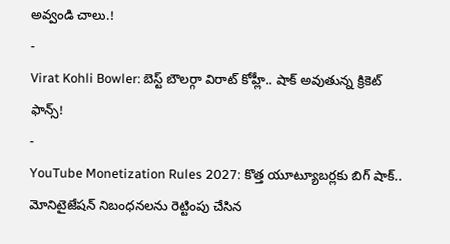అవ్వండి చాలు.!
-
Virat Kohli Bowler: బెస్ట్ బౌలర్గా విరాట్ కోహ్లీ.. షాక్ అవుతున్న క్రికెట్ ఫాన్స్!
-
YouTube Monetization Rules 2027: కొత్త యూట్యూబర్లకు బిగ్ షాక్.. మోనిటైజేషన్ నిబంధనలను రెట్టింపు చేసిన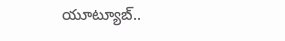యూట్యూబ్..